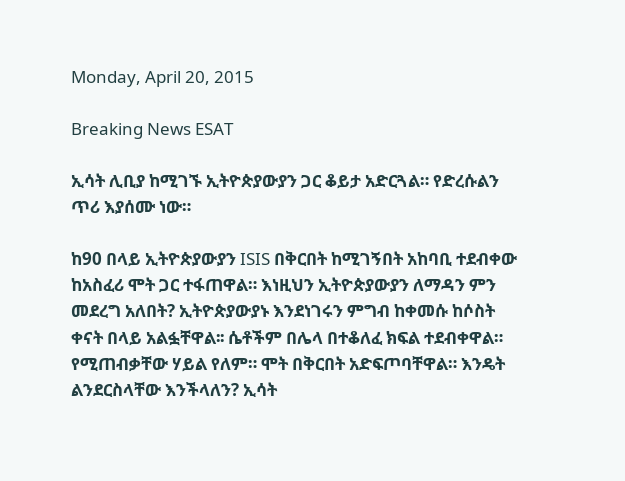Monday, April 20, 2015

Breaking News ESAT

ኢሳት ሊቢያ ከሚገኙ ኢትዮጵያውያን ጋር ቆይታ አድርጓል። የድረሱልን ጥሪ እያሰሙ ነው።

ከ90 በላይ ኢትዮጵያውያን ISIS በቅርበት ከሚገኝበት አከባቢ ተደብቀው ከአስፈሪ ሞት ጋር ተፋጠዋል። እነዚህን ኢትዮጵያውያን ለማዳን ምን መደረግ አለበት? ኢትዮጵያውያኑ እንደነገሩን ምግብ ከቀመሱ ከሶስት ቀናት በላይ አልፏቸዋል፡፡ ሴቶችም በሌላ በተቆለፈ ክፍል ተደብቀዋል። የሚጠብቃቸው ሃይል የለም። ሞት በቅርበት አድፍጦባቸዋል። እንዴት ልንደርስላቸው እንችላለን? ኢሳት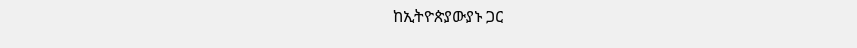ከኢትዮጵያውያኑ ጋር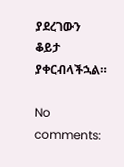ያደረገውን ቆይታ ያቀርብላችኋል።

No comments: